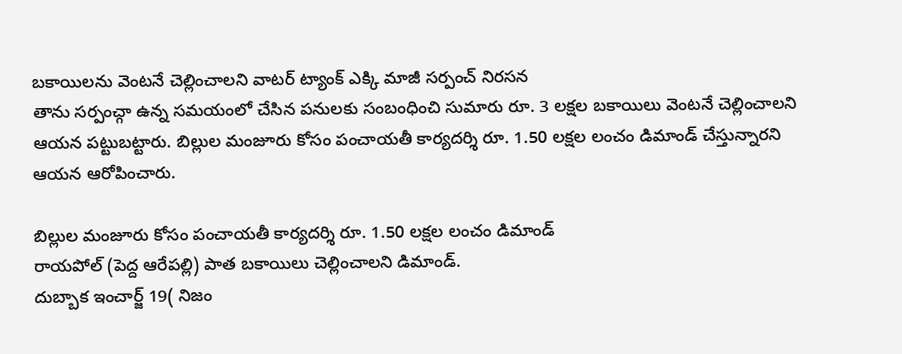బకాయిలను వెంటనే చెల్లించాలని వాటర్ ట్యాంక్ ఎక్కి మాజీ సర్పంచ్ నిరసన
తాను సర్పంచ్గా ఉన్న సమయంలో చేసిన పనులకు సంబంధించి సుమారు రూ. 3 లక్షల బకాయిలు వెంటనే చెల్లించాలని ఆయన పట్టుబట్టారు. బిల్లుల మంజూరు కోసం పంచాయతీ కార్యదర్శి రూ. 1.50 లక్షల లంచం డిమాండ్ చేస్తున్నారని ఆయన ఆరోపించారు.

బిల్లుల మంజూరు కోసం పంచాయతీ కార్యదర్శి రూ. 1.50 లక్షల లంచం డిమాండ్
రాయపోల్ (పెద్ద ఆరేపల్లి) పాత బకాయిలు చెల్లించాలని డిమాండ్.
దుబ్బాక ఇంచార్జ్ 19( నిజం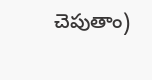చెపుతాం)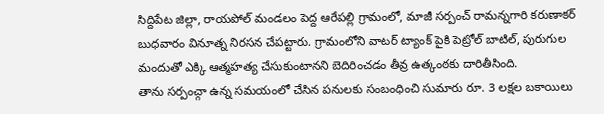సిద్దిపేట జిల్లా, రాయపోల్ మండలం పెద్ద ఆరేపల్లి గ్రామంలో, మాజీ సర్పంచ్ రామన్నగారి కరుణాకర్ బుధవారం వినూత్న నిరసన చేపట్టారు. గ్రామంలోని వాటర్ ట్యాంక్ పైకి పెట్రోల్ బాటిల్, పురుగుల మందుతో ఎక్కి ఆత్మహత్య చేసుకుంటానని బెదిరించడం తీవ్ర ఉత్కంఠకు దారితీసింది.
తాను సర్పంచ్గా ఉన్న సమయంలో చేసిన పనులకు సంబంధించి సుమారు రూ. 3 లక్షల బకాయిలు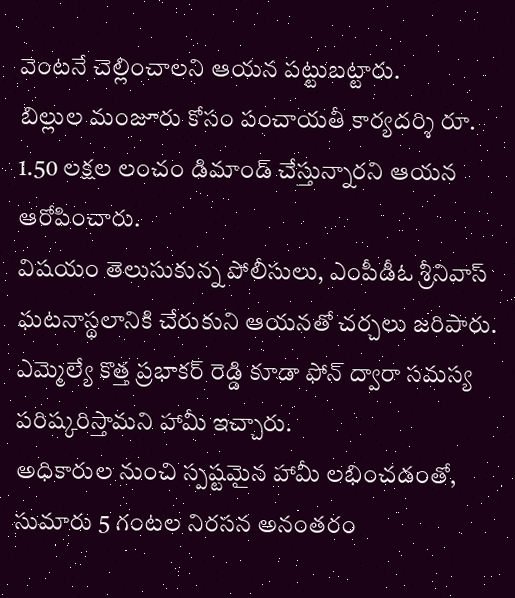వెంటనే చెల్లించాలని ఆయన పట్టుబట్టారు.
బిల్లుల మంజూరు కోసం పంచాయతీ కార్యదర్శి రూ. 1.50 లక్షల లంచం డిమాండ్ చేస్తున్నారని ఆయన ఆరోపించారు.
విషయం తెలుసుకున్న పోలీసులు, ఎంపీడీఓ శ్రీనివాస్ ఘటనాస్థలానికి చేరుకుని ఆయనతో చర్చలు జరిపారు.
ఎమ్మెల్యే కొత్త ప్రభాకర్ రెడ్డి కూడా ఫోన్ ద్వారా సమస్య పరిష్కరిస్తామని హామీ ఇచ్చారు.
అధికారుల నుంచి స్పష్టమైన హామీ లభించడంతో, సుమారు 5 గంటల నిరసన అనంతరం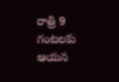రాత్రి 9 గంటలకు ఆయన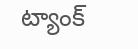ట్యాంక్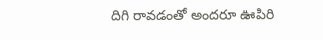దిగి రావడంతో అందరూ ఊపిరి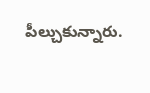పీల్చుకున్నారు.